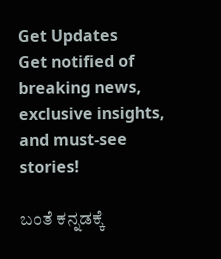Get Updates
Get notified of breaking news, exclusive insights, and must-see stories!

ಬಂತೆ ಕನ್ನಡಕ್ಕೆ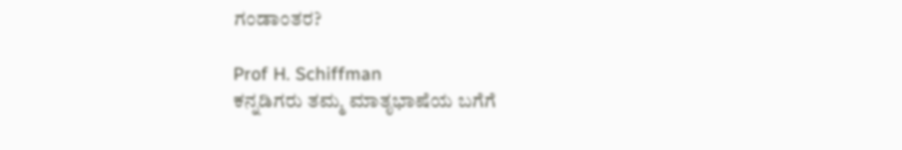ಗಂಡಾಂತರ?

Prof H. Schiffman
ಕನ್ನಡಿಗರು ತಮ್ಮ ಮಾತೃಭಾಷೆಯ ಬಗೆಗೆ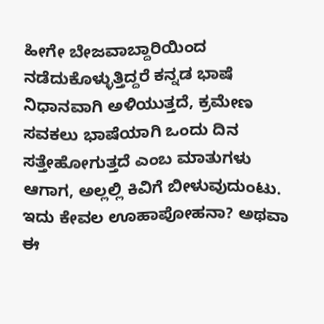ಹೀಗೇ ಬೇಜವಾಬ್ದಾರಿಯಿಂದ ನಡೆದುಕೊಳ್ಳುತ್ತಿದ್ದರೆ ಕನ್ನಡ ಭಾಷೆ ನಿಧಾನವಾಗಿ ಅಳಿಯುತ್ತದೆ, ಕ್ರಮೇಣ ಸವಕಲು ಭಾಷೆಯಾಗಿ ಒಂದು ದಿನ ಸತ್ತೇಹೋಗುತ್ತದೆ ಎಂಬ ಮಾತುಗಳು ಆಗಾಗ, ಅಲ್ಲಲ್ಲಿ ಕಿವಿಗೆ ಬೀಳುವುದುಂಟು. ಇದು ಕೇವಲ ಊಹಾಪೋಹನಾ? ಅಥವಾ ಈ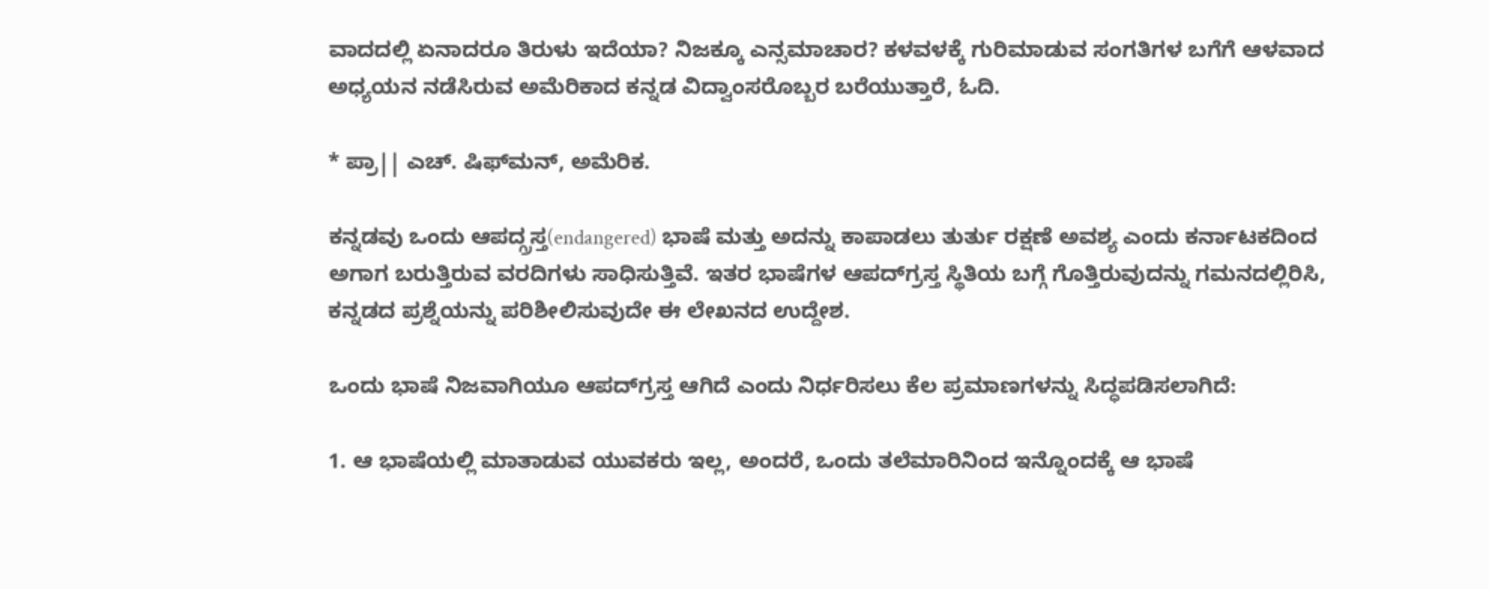ವಾದದಲ್ಲಿ ಏನಾದರೂ ತಿರುಳು ಇದೆಯಾ? ನಿಜಕ್ಕೂ ಎನ್ಸಮಾಚಾರ? ಕಳವಳಕ್ಕೆ ಗುರಿಮಾಡುವ ಸಂಗತಿಗಳ ಬಗೆಗೆ ಆಳವಾದ ಅಧ್ಯಯನ ನಡೆಸಿರುವ ಅಮೆರಿಕಾದ ಕನ್ನಡ ವಿದ್ವಾಂಸರೊಬ್ಬರ ಬರೆಯುತ್ತಾರೆ, ಓದಿ.

* ಪ್ರಾ|| ಎಚ್. ಷಿಫ್‌ಮನ್, ಅಮೆರಿಕ.

ಕನ್ನಡವು ಒಂದು ಆಪದ್ಗ್ರಸ್ತ(endangered) ಭಾಷೆ ಮತ್ತು ಅದನ್ನು ಕಾಪಾಡಲು ತುರ್ತು ರಕ್ಷಣೆ ಅವಶ್ಯ ಎಂದು ಕರ್ನಾಟಕದಿಂದ ಅಗಾಗ ಬರುತ್ತಿರುವ ವರದಿಗಳು ಸಾಧಿಸುತ್ತಿವೆ. ಇತರ ಭಾಷೆಗಳ ಆಪದ್‌ಗ್ರಸ್ತ ಸ್ಥಿತಿಯ ಬಗ್ಗೆ ಗೊತ್ತಿರುವುದನ್ನು ಗಮನದಲ್ಲಿರಿಸಿ, ಕನ್ನಡದ ಪ್ರಶ್ನೆಯನ್ನು ಪರಿಶೀಲಿಸುವುದೇ ಈ ಲೇಖನದ ಉದ್ದೇಶ.

ಒಂದು ಭಾಷೆ ನಿಜವಾಗಿಯೂ ಆಪದ್‌ಗ್ರಸ್ತ ಆಗಿದೆ ಎಂದು ನಿರ್ಧರಿಸಲು ಕೆಲ ಪ್ರಮಾಣಗಳನ್ನು ಸಿದ್ಧಪಡಿಸಲಾಗಿದೆ:

1. ಆ ಭಾಷೆಯಲ್ಲಿ ಮಾತಾಡುವ ಯುವಕರು ಇಲ್ಲ, ಅಂದರೆ, ಒಂದು ತಲೆಮಾರಿನಿಂದ ಇನ್ನೊಂದಕ್ಕೆ ಆ ಭಾಷೆ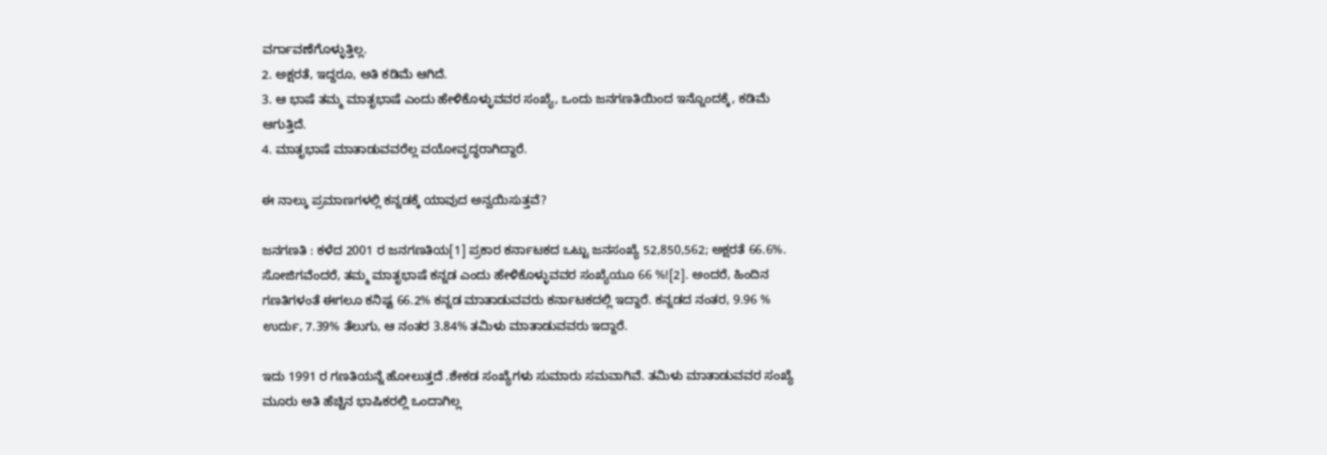ವರ್ಗಾವಣೆಗೊಳ್ಳುತ್ತಿಲ್ಲ.
2. ಅಕ್ಷರತೆ, ಇದ್ದರೂ, ಅತಿ ಕಡಿಮೆ ಆಗಿದೆ.
3. ಆ ಭಾಷೆ ತಮ್ಮ ಮಾತೃಭಾಷೆ ಎಂದು ಹೇಳಿಕೊಳ್ಳುವವರ ಸಂಖ್ಯೆ, ಒಂದು ಜನಗಣತಿಯಿಂದ ಇನ್ನೊಂದಕ್ಕೆ, ಕಡಿಮೆ ಆಗುತ್ತಿದೆ.
4. ಮಾತೃಭಾಷೆ ಮಾತಾಡುವವರೆಲ್ಲ ವಯೋವೃದ್ಧರಾಗಿದ್ದಾರೆ.

ಈ ನಾಲ್ಕು ಪ್ರಮಾಣಗಳಲ್ಲಿ ಕನ್ನಡಕ್ಕೆ ಯಾವುದ ಅನ್ವಯಿಸುತ್ತವೆ?

ಜನಗಣತಿ : ಕಳೆದ 2001 ರ ಜನಗಣತಿಯ[1] ಪ್ರಕಾರ ಕರ್ನಾಟಕದ ಒಟ್ಟು ಜನಸಂಖ್ಯೆ 52,850,562; ಅಕ್ಷರತೆ 66.6%. ಸೋಜಿಗವೆಂದರೆ, ತಮ್ಮ ಮಾತೃಭಾಷೆ ಕನ್ನಡ ಎಂದು ಹೇಳಿಕೊಳ್ಳುವವರ ಸಂಖ್ಯೆಯೂ 66 %![2]. ಅಂದರೆ, ಹಿಂದಿನ ಗಣತಿಗಳಂತೆ ಈಗಲೂ ಕನಿಷ್ಟ 66.2% ಕನ್ನಡ ಮಾತಾಡುವವರು ಕರ್ನಾಟಕದಲ್ಲಿ ಇದ್ದಾರೆ. ಕನ್ನಡದ ನಂತರ, 9.96 % ಉರ್ದು, 7.39% ತೆಲುಗು, ಆ ನಂತರ 3.84% ತಮಿಳು ಮಾತಾಡುವವರು ಇದ್ದಾರೆ.

ಇದು 1991 ರ ಗಣತಿಯನ್ನೆ ಹೋಲುತ್ತದೆ .ಶೇಕಡ ಸಂಖ್ಯೆಗಳು ಸುಮಾರು ಸಮವಾಗಿವೆ. ತಮಿಳು ಮಾತಾಡುವವರ ಸಂಖ್ಯೆ ಮೂರು ಅತಿ ಹೆಚ್ಚಿನ ಭಾಷಿಕರಲ್ಲಿ ಒಂದಾಗಿಲ್ಲ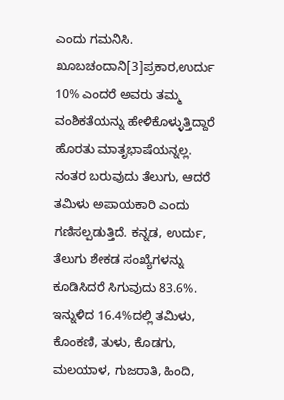ಎಂದು ಗಮನಿಸಿ. ಖೂಬಚಂದಾನಿ[3]ಪ್ರಕಾರ,ಉರ್ದು 10% ಎಂದರೆ ಅವರು ತಮ್ಮ ವಂಶಿಕತೆಯನ್ನು ಹೇಳಿಕೊಳ್ಳುತ್ತಿದ್ದಾರೆ ಹೊರತು ಮಾತೃಭಾಷೆಯನ್ನಲ್ಲ. ನಂತರ ಬರುವುದು ತೆಲುಗು, ಆದರೆ ತಮಿಳು ಅಪಾಯಕಾರಿ ಎಂದು ಗಣಿಸಲ್ಪಡುತ್ತಿದೆ. ಕನ್ನಡ, ಉರ್ದು, ತೆಲುಗು ಶೇಕಡ ಸಂಖ್ಯೆಗಳನ್ನು ಕೂಡಿಸಿದರೆ ಸಿಗುವುದು 83.6%. ಇನ್ನುಳಿದ 16.4%ದಲ್ಲಿ ತಮಿಳು, ಕೊಂಕಣಿ, ತುಳು, ಕೊಡಗು, ಮಲಯಾಳ, ಗುಜರಾತಿ, ಹಿಂದಿ,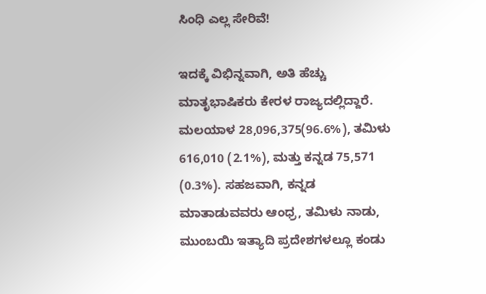ಸಿಂಧಿ ಎಲ್ಲ ಸೇರಿವೆ!

ಇದಕ್ಕೆ ವಿಭಿನ್ನವಾಗಿ, ಅತಿ ಹೆಚ್ಚು ಮಾತೃಭಾಷಿಕರು ಕೇರಳ ರಾಜ್ಯದಲ್ಲಿದ್ದಾರೆ. ಮಲಯಾಳ 28,096,375(96.6%), ತಮಿಳು 616,010 (2.1%), ಮತ್ತು ಕನ್ನಡ 75,571 (0.3%). ಸಹಜವಾಗಿ, ಕನ್ನಡ ಮಾತಾಡುವವರು ಆಂಧ್ರ, ತಮಿಳು ನಾಡು, ಮುಂಬಯಿ ಇತ್ಯಾದಿ ಪ್ರದೇಶಗಳಲ್ಲೂ ಕಂಡು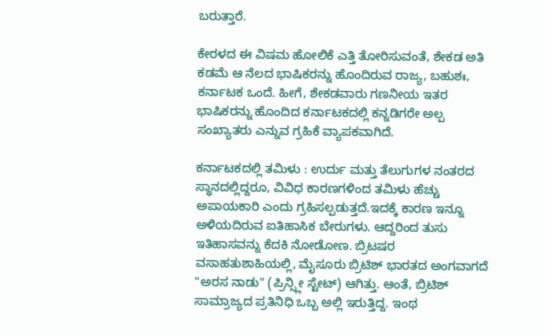ಬರುತ್ತಾರೆ.

ಕೇರಳದ ಈ ವಿಷಮ ಹೋಲಿಕೆ ಎತ್ತಿ ತೋರಿಸುವಂತೆ, ಶೇಕಡ ಅತಿ ಕಡಮೆ ಆ ನೆಲದ ಭಾಷಿಕರನ್ನು ಹೊಂದಿರುವ ರಾಜ್ಯ, ಬಹುಶಃ, ಕರ್ನಾಟಕ ಒಂದೆ. ಹೀಗೆ, ಶೇಕಡವಾರು ಗಣನೀಯ ಇತರ ಭಾಷಿಕರನ್ನು ಹೊಂದಿದ ಕರ್ನಾಟಕದಲ್ಲಿ ಕನ್ನಡಿಗರೇ ಅಲ್ಪ ಸಂಖ್ಯಾತರು ಎನ್ನುವ ಗ್ರಹಿಕೆ ವ್ಯಾಪಕವಾಗಿದೆ.

ಕರ್ನಾಟಕದಲ್ಲಿ ತಮಿಳು : ಉರ್ದು ಮತ್ತು ತೆಲುಗುಗಳ ನಂತರದ ಸ್ಥಾನದಲ್ಲಿದ್ದರೂ, ವಿವಿಧ ಕಾರಣಗಳಿಂದ ತಮಿಳು ಹೆಚ್ಚು ಅಪಾಯಕಾರಿ ಎಂದು ಗ್ರಹಿಸಲ್ಪಡುತ್ತದೆ.ಇದಕ್ಕೆ ಕಾರಣ ಇನ್ನೂ ಅಳಿಯದಿರುವ ಐತಿಹಾಸಿಕ ಬೇರುಗಳು. ಆದ್ದರಿಂದ ತುಸು ಇತಿಹಾಸವನ್ನು ಕೆದಕಿ ನೋಡೋಣ. ಬ್ರಿಟಷರ ವಸಾಹತುಶಾಹಿಯಲ್ಲಿ, ಮೈಸೂರು ಬ್ರಿಟಿಶ್ ಭಾರತದ ಅಂಗವಾಗದೆ "ಅರಸ ನಾಡು" (ಪ್ರಿನ್ಸ್ಲೀ ಸ್ಟೇಟ್) ಆಗಿತ್ತು. ಆಂತೆ, ಬ್ರಿಟಿಶ್ ಸಾಮ್ರಾಜ್ಯದ ಪ್ರತಿನಿಧಿ ಒಬ್ಬ ಅಲ್ಲಿ ಇರುತ್ತಿದ್ದ. ಇಂಥ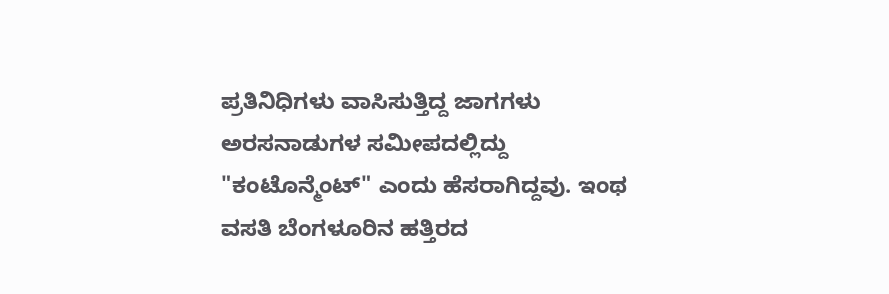ಪ್ರತಿನಿಧಿಗಳು ವಾಸಿಸುತ್ತಿದ್ದ ಜಾಗಗಳು ಅರಸನಾಡುಗಳ ಸಮೀಪದಲ್ಲಿದ್ದು "ಕಂಟೊನ್ಮೆಂಟ್" ಎಂದು ಹೆಸರಾಗಿದ್ದವು. ಇಂಥ ವಸತಿ ಬೆಂಗಳೂರಿನ ಹತ್ತಿರದ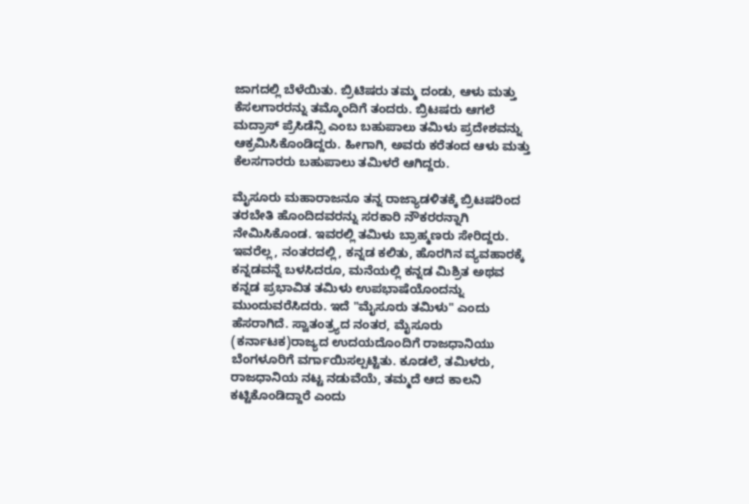ಜಾಗದಲ್ಲಿ ಬೆಳೆಯಿತು. ಬ್ರಿಟಿಷರು ತಮ್ಮ ದಂಡು, ಆಳು ಮತ್ತು ಕೆಸಲಗಾರರನ್ನು ತಮ್ಮೊಂದಿಗೆ ತಂದರು. ಬ್ರಿಟಷರು ಆಗಲೆ ಮದ್ರಾಸ್ ಪ್ರೆಸಿಡೆನ್ಸಿ ಎಂಬ ಬಹುಪಾಲು ತಮಿಳು ಪ್ರದೇಶವನ್ನು ಆಕ್ರಮಿಸಿಕೊಂಡಿದ್ದರು. ಹೀಗಾಗಿ, ಅವರು ಕರೆತಂದ ಆಳು ಮತ್ತು ಕೆಲಸಗಾರರು ಬಹುಪಾಲು ತಮಿಳರೆ ಆಗಿದ್ದರು.

ಮೈಸೂರು ಮಹಾರಾಜನೂ ತನ್ನ ರಾಜ್ಯಾಡಳಿತಕ್ಕೆ ಬ್ರಿಟಷರಿಂದ ತರಬೇತಿ ಹೊಂದಿದವರನ್ನು ಸರಕಾರಿ ನೌಕರರನ್ನಾಗಿ ನೇಮಿಸಿಕೊಂಡ. ಇವರಲ್ಲಿ ತಮಿಳು ಬ್ರಾಹ್ಮಣರು ಸೇರಿದ್ದರು. ಇವರೆಲ್ಲ, ನಂತರದಲ್ಲಿ, ಕನ್ನಡ ಕಲಿತು, ಹೊರಗಿನ ವ್ಯವಹಾರಕ್ಕೆ ಕನ್ನಡವನ್ನೆ ಬಳಸಿದರೂ, ಮನೆಯಲ್ಲಿ ಕನ್ನಡ ಮಿಶ್ರಿತ ಅಥವ ಕನ್ನಡ ಪ್ರಭಾವಿತ ತಮಿಳು ಉಪಭಾಷೆಯೊಂದನ್ನು ಮುಂದುವರೆಸಿದರು. ಇದೆ "ಮೈಸೂರು ತಮಿಳು" ಎಂದು ಹೆಸರಾಗಿದೆ. ಸ್ವಾತಂತ್ರ್ಯದ ನಂತರ, ಮೈಸೂರು (ಕರ್ನಾಟಕ)ರಾಜ್ಯದ ಉದಯದೊಂದಿಗೆ ರಾಜಧಾನಿಯು ಬೆಂಗಳೂರಿಗೆ ವರ್ಗಾಯಿಸಲ್ಪಟ್ಟಿತು. ಕೂಡಲೆ, ತಮಿಳರು, ರಾಜಧಾನಿಯ ನಟ್ಟ ನಡುವೆಯೆ, ತಮ್ಮದೆ ಆದ ಕಾಲನಿ ಕಟ್ಟಿಕೊಂಡಿದ್ದಾರೆ ಎಂದು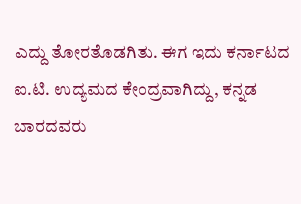ಎದ್ದು ತೋರತೊಡಗಿತು. ಈಗ ಇದು ಕರ್ನಾಟದ ಐ.ಟಿ. ಉದ್ಯಮದ ಕೇಂದ್ರವಾಗಿದ್ದು, ಕನ್ನಡ ಬಾರದವರು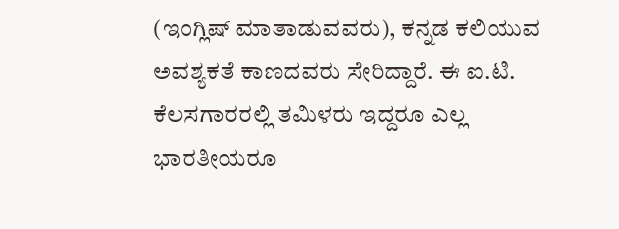(ಇಂಗ್ಲಿಷ್ ಮಾತಾಡುವವರು), ಕನ್ನಡ ಕಲಿಯುವ ಅವಶ್ಯಕತೆ ಕಾಣದವರು ಸೇರಿದ್ದಾರೆ. ಈ ಐ.ಟಿ. ಕೆಲಸಗಾರರಲ್ಲಿ ತಮಿಳರು ಇದ್ದರೂ ಎಲ್ಲ ಭಾರತೀಯರೂ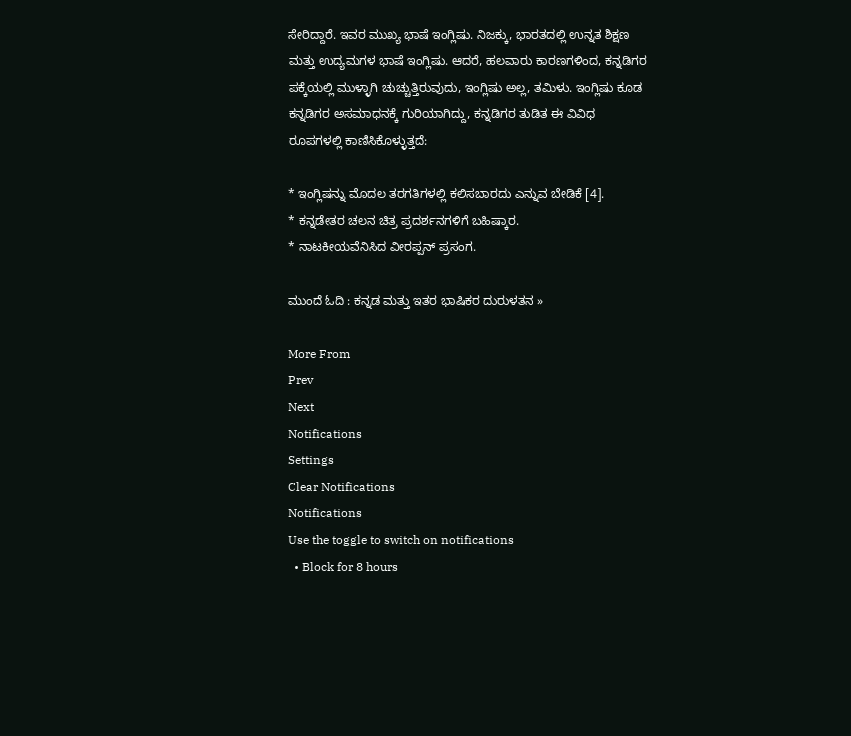ಸೇರಿದ್ದಾರೆ. ಇವರ ಮುಖ್ಯ ಭಾಷೆ ಇಂಗ್ಲಿಷು. ನಿಜಕ್ಕು, ಭಾರತದಲ್ಲಿ ಉನ್ನತ ಶಿಕ್ಷಣ ಮತ್ತು ಉದ್ಯಮಗಳ ಭಾಷೆ ಇಂಗ್ಲಿಷು. ಆದರೆ, ಹಲವಾರು ಕಾರಣಗಳಿಂದ, ಕನ್ನಡಿಗರ ಪಕ್ಕೆಯಲ್ಲಿ ಮುಳ್ಳಾಗಿ ಚುಚ್ಚುತ್ತಿರುವುದು, ಇಂಗ್ಲಿಷು ಅಲ್ಲ, ತಮಿಳು. ಇಂಗ್ಲಿಷು ಕೂಡ ಕನ್ನಡಿಗರ ಅಸಮಾಧನಕ್ಕೆ ಗುರಿಯಾಗಿದ್ದು, ಕನ್ನಡಿಗರ ತುಡಿತ ಈ ವಿವಿಧ ರೂಪಗಳಲ್ಲಿ ಕಾಣಿಸಿಕೊಳ್ಳುತ್ತದೆ:

* ಇಂಗ್ಲಿಷನ್ನು ಮೊದಲ ತರಗತಿಗಳಲ್ಲಿ ಕಲಿಸಬಾರದು ಎನ್ನುವ ಬೇಡಿಕೆ [4].
* ಕನ್ನಡೇತರ ಚಲನ ಚಿತ್ರ ಪ್ರದರ್ಶನಗಳಿಗೆ ಬಹಿಷ್ಕಾರ.
* ನಾಟಕೀಯವೆನಿಸಿದ ವೀರಪ್ಪನ್ ಪ್ರಸಂಗ.

ಮುಂದೆ ಓದಿ : ಕನ್ನಡ ಮತ್ತು ಇತರ ಭಾಷಿಕರ ದುರುಳತನ »

More From
Prev
Next
Notifications
Settings
Clear Notifications
Notifications
Use the toggle to switch on notifications
  • Block for 8 hours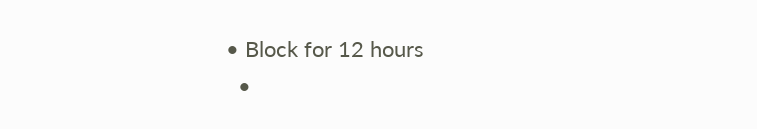• Block for 12 hours
  •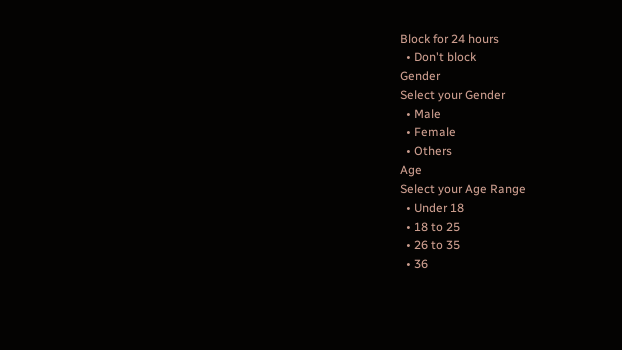Block for 24 hours
  • Don't block
Gender
Select your Gender
  • Male
  • Female
  • Others
Age
Select your Age Range
  • Under 18
  • 18 to 25
  • 26 to 35
  • 36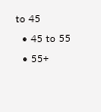to 45
  • 45 to 55
  • 55+